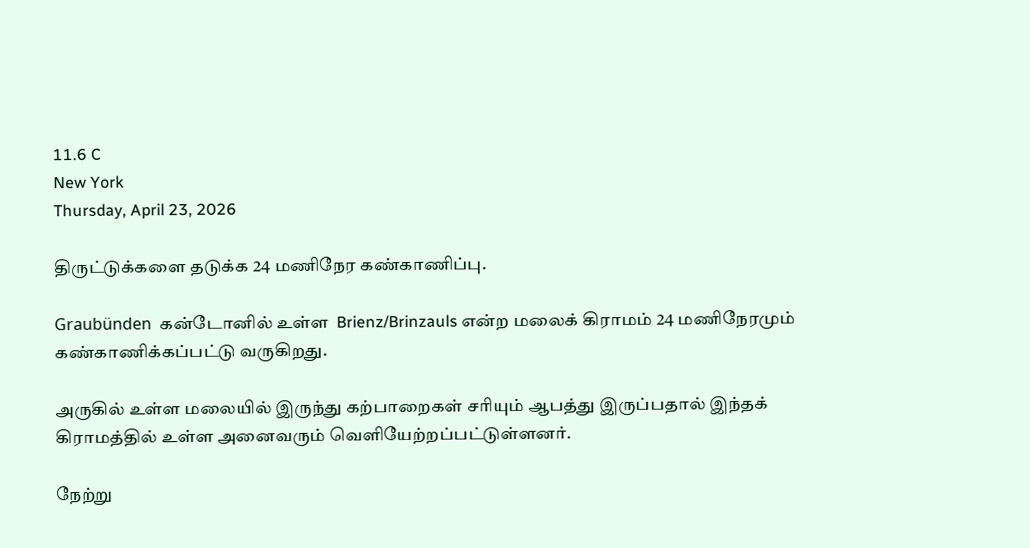11.6 C
New York
Thursday, April 23, 2026

திருட்டுக்களை தடுக்க 24 மணிநேர கண்காணிப்பு.

Graubünden  கன்டோனில் உள்ள  Brienz/Brinzauls என்ற மலைக் கிராமம் 24 மணிநேரமும் கண்காணிக்கப்பட்டு வருகிறது.

அருகில் உள்ள மலையில் இருந்து கற்பாறைகள் சரியும் ஆபத்து இருப்பதால் இந்தக் கிராமத்தில் உள்ள அனைவரும் வெளியேற்றப்பட்டுள்ளனர்.

நேற்று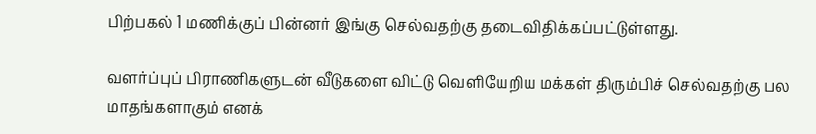பிற்பகல் 1 மணிக்குப் பின்னர் இங்கு செல்வதற்கு தடைவிதிக்கப்பட்டுள்ளது.

வளர்ப்புப் பிராணிகளுடன் வீடுகளை விட்டு வெளியேறிய மக்கள் திரும்பிச் செல்வதற்கு பல மாதங்களாகும் எனக்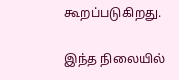கூறப்படுகிறது.

இந்த நிலையில்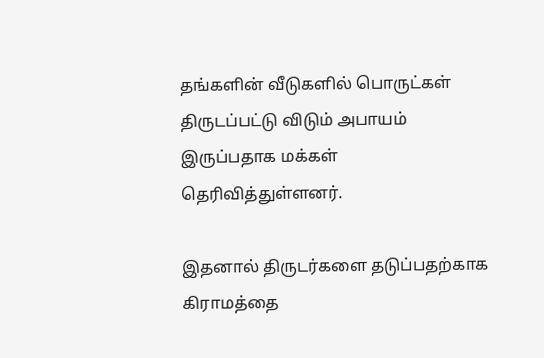தங்களின் வீடுகளில் பொருட்கள் திருடப்பட்டு விடும் அபாயம் இருப்பதாக மக்கள் தெரிவித்துள்ளனர்.

இதனால் திருடர்களை தடுப்பதற்காக கிராமத்தை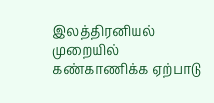இலத்திரனியல் முறையில் கண்காணிக்க ஏற்பாடு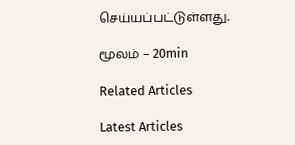செய்யப்பட்டுள்ளது.

மூலம் – 20min

Related Articles

Latest Articles